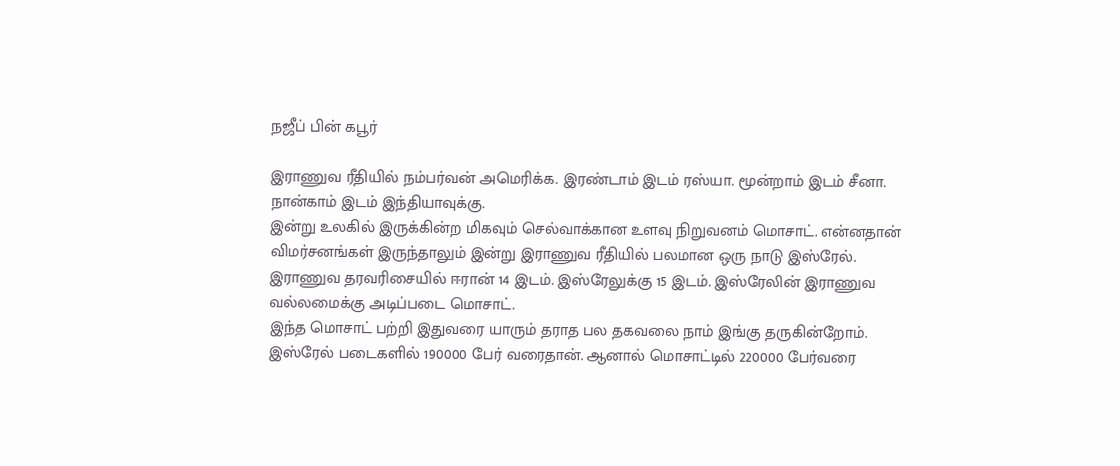நஜீப் பின் கபூர்

இராணுவ ரீதியில் நம்பர்வன் அமெரிக்க. இரண்டாம் இடம் ரஸ்யா. மூன்றாம் இடம் சீனா. நான்காம் இடம் இந்தியாவுக்கு.
இன்று உலகில் இருக்கின்ற மிகவும் செல்வாக்கான உளவு நிறுவனம் மொசாட். என்னதான் விமர்சனங்கள் இருந்தாலும் இன்று இராணுவ ரீதியில் பலமான ஒரு நாடு இஸ்ரேல்.
இராணுவ தரவரிசையில் ஈரான் 14 இடம். இஸ்ரேலுக்கு 15 இடம். இஸ்ரேலின் இராணுவ வல்லமைக்கு அடிப்படை மொசாட்.
இந்த மொசாட் பற்றி இதுவரை யாரும் தராத பல தகவலை நாம் இங்கு தருகின்றோம்.
இஸ்ரேல் படைகளில் 190000 பேர் வரைதான். ஆனால் மொசாட்டில் 220000 பேர்வரை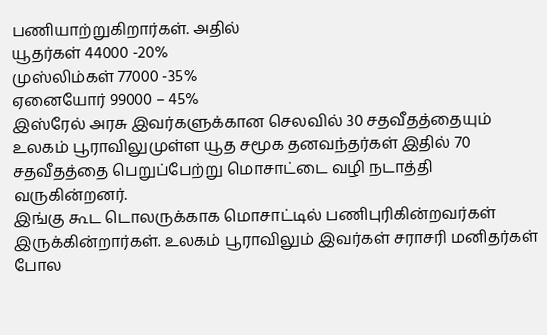பணியாற்றுகிறார்கள். அதில்
யூதர்கள் 44000 -20%
முஸ்லிம்கள் 77000 -35%
ஏனையோர் 99000 – 45%
இஸ்ரேல் அரசு இவர்களுக்கான செலவில் 30 சதவீதத்தையும் உலகம் பூராவிலுமுள்ள யூத சமூக தனவந்தர்கள் இதில் 70 சதவீதத்தை பெறுப்பேற்று மொசாட்டை வழி நடாத்தி வருகின்றனர்.
இங்கு கூட டொலருக்காக மொசாட்டில் பணிபுரிகின்றவர்கள் இருக்கின்றார்கள். உலகம் பூராவிலும் இவர்கள் சராசரி மனிதர்கள் போல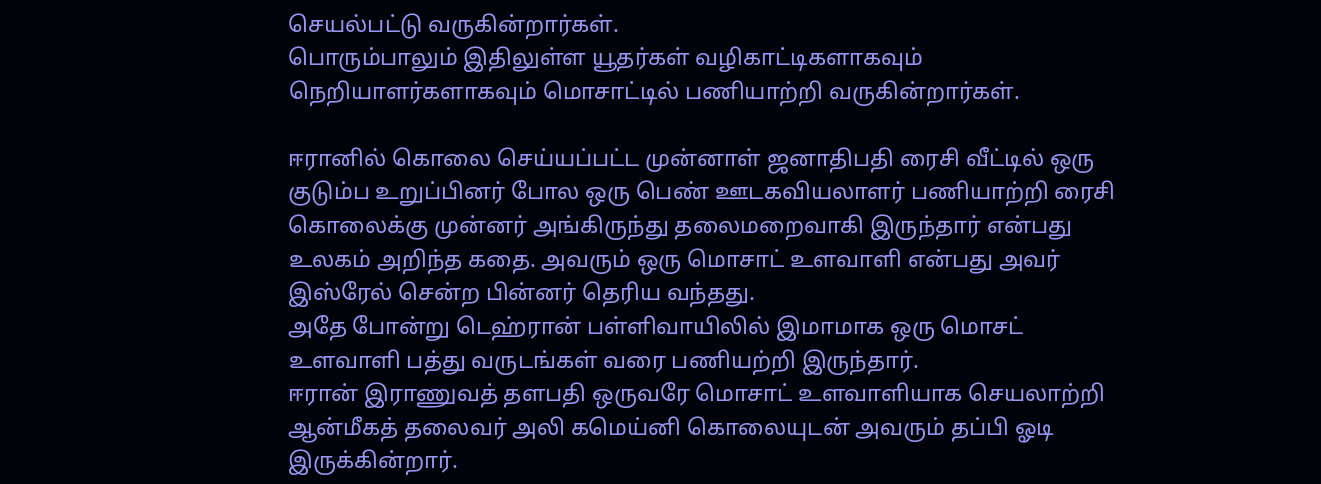செயல்பட்டு வருகின்றார்கள்.
பொரும்பாலும் இதிலுள்ள யூதர்கள் வழிகாட்டிகளாகவும் நெறியாளர்களாகவும் மொசாட்டில் பணியாற்றி வருகின்றார்கள்.

ஈரானில் கொலை செய்யப்பட்ட முன்னாள் ஜனாதிபதி ரைசி வீட்டில் ஒரு குடும்ப உறுப்பினர் போல ஒரு பெண் ஊடகவியலாளர் பணியாற்றி ரைசி கொலைக்கு முன்னர் அங்கிருந்து தலைமறைவாகி இருந்தார் என்பது உலகம் அறிந்த கதை. அவரும் ஒரு மொசாட் உளவாளி என்பது அவர் இஸ்ரேல் சென்ற பின்னர் தெரிய வந்தது.
அதே போன்று டெஹ்ரான் பள்ளிவாயிலில் இமாமாக ஒரு மொசட் உளவாளி பத்து வருடங்கள் வரை பணியற்றி இருந்தார்.
ஈரான் இராணுவத் தளபதி ஒருவரே மொசாட் உளவாளியாக செயலாற்றி ஆன்மீகத் தலைவர் அலி கமெய்னி கொலையுடன் அவரும் தப்பி ஓடி இருக்கின்றார்.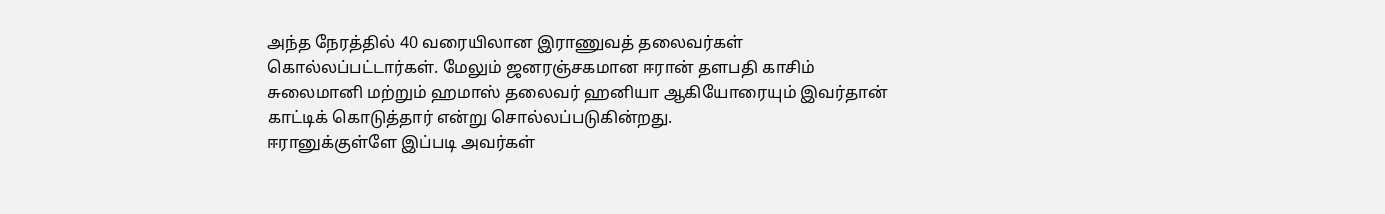அந்த நேரத்தில் 40 வரையிலான இராணுவத் தலைவர்கள் கொல்லப்பட்டார்கள். மேலும் ஜனரஞ்சகமான ஈரான் தளபதி காசிம் சுலைமானி மற்றும் ஹமாஸ் தலைவர் ஹனியா ஆகியோரையும் இவர்தான் காட்டிக் கொடுத்தார் என்று சொல்லப்படுகின்றது.
ஈரானுக்குள்ளே இப்படி அவர்கள்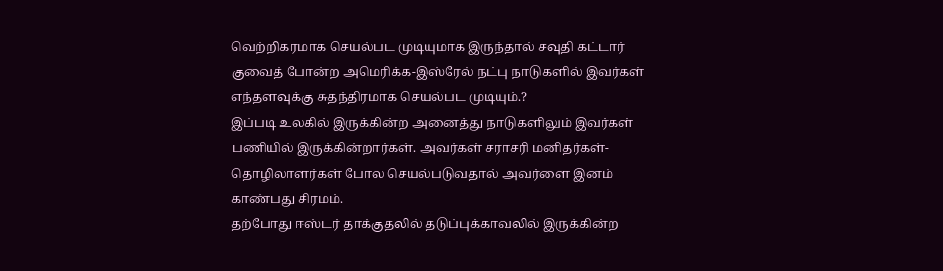வெற்றிகரமாக செயல்பட முடியுமாக இருந்தால் சவுதி கட்டார் குவைத் போன்ற அமெரிக்க-இஸ்ரேல் நட்பு நாடுகளில் இவர்கள் எந்தளவுக்கு சுதந்திரமாக செயல்பட முடியும்.?
இப்படி உலகில் இருக்கின்ற அனைத்து நாடுகளிலும் இவர்கள் பணியில் இருக்கின்றார்கள். அவர்கள் சராசரி மனிதர்கள்-தொழிலாளர்கள் போல செயல்படுவதால் அவர்ளை இனம் காண்பது சிரமம்.
தற்போது ஈஸ்டர் தாக்குதலில் தடுப்புக்காவலில் இருக்கின்ற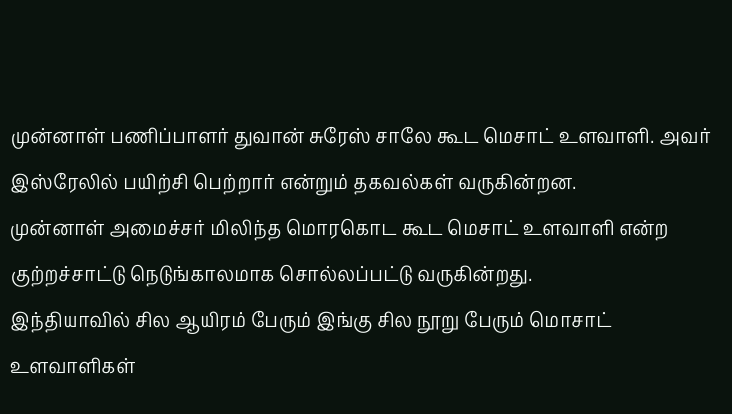முன்னாள் பணிப்பாளர் துவான் சுரேஸ் சாலே கூட மெசாட் உளவாளி. அவர் இஸ்ரேலில் பயிற்சி பெற்றார் என்றும் தகவல்கள் வருகின்றன.
முன்னாள் அமைச்சர் மிலிந்த மொரகொட கூட மெசாட் உளவாளி என்ற குற்றச்சாட்டு நெடுங்காலமாக சொல்லப்பட்டு வருகின்றது.
இந்தியாவில் சில ஆயிரம் பேரும் இங்கு சில நூறு பேரும் மொசாட் உளவாளிகள்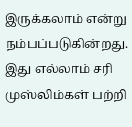இருக்கலாம் என்று நம்பப்படுகின்றது.
இது எல்லாம் சரி முஸ்லிம்கள் பற்றி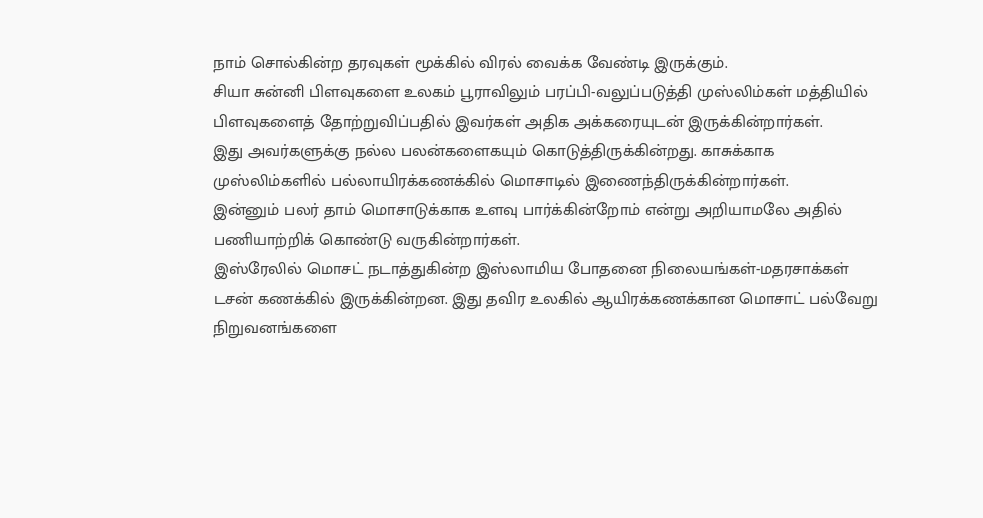நாம் சொல்கின்ற தரவுகள் மூக்கில் விரல் வைக்க வேண்டி இருக்கும்.
சியா சுன்னி பிளவுகளை உலகம் பூராவிலும் பரப்பி-வலுப்படுத்தி முஸ்லிம்கள் மத்தியில் பிளவுகளைத் தோற்றுவிப்பதில் இவர்கள் அதிக அக்கரையுடன் இருக்கின்றார்கள்.
இது அவர்களுக்கு நல்ல பலன்களைகயும் கொடுத்திருக்கின்றது. காசுக்காக முஸ்லிம்களில் பல்லாயிரக்கணக்கில் மொசாடில் இணைந்திருக்கின்றார்கள்.
இன்னும் பலர் தாம் மொசாடுக்காக உளவு பார்க்கின்றோம் என்று அறியாமலே அதில் பணியாற்றிக் கொண்டு வருகின்றார்கள்.
இஸ்ரேலில் மொசட் நடாத்துகின்ற இஸ்லாமிய போதனை நிலையங்கள்-மதரசாக்கள் டசன் கணக்கில் இருக்கின்றன. இது தவிர உலகில் ஆயிரக்கணக்கான மொசாட் பல்வேறு நிறுவனங்களை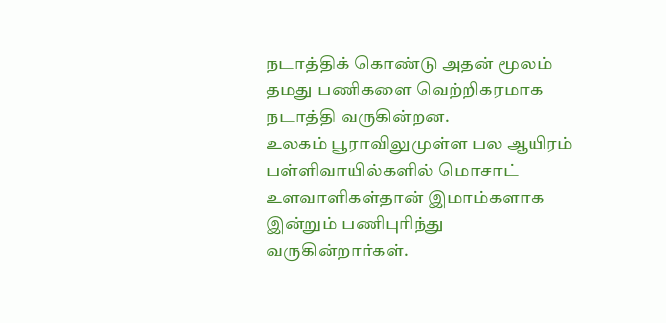நடாத்திக் கொண்டு அதன் மூலம் தமது பணிகளை வெற்றிகரமாக நடாத்தி வருகின்றன.
உலகம் பூராவிலுமுள்ள பல ஆயிரம் பள்ளிவாயில்களில் மொசாட் உளவாளிகள்தான் இமாம்களாக இன்றும் பணிபுரிந்து வருகின்றார்கள்.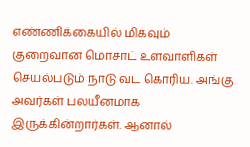எண்ணிக்கையில் மிகவும் குறைவான மொசாட் உளவாளிகள் செயல்படும் நாடு வட கொரிய. அங்கு அவர்கள் பலயீனமாக இருக்கின்றார்கள். ஆனால்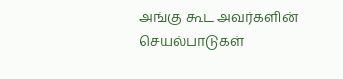அங்கு கூட அவர்களின் செயல்பாடுகள்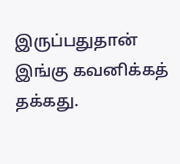இருப்பதுதான் இங்கு கவனிக்கத் தக்கது.